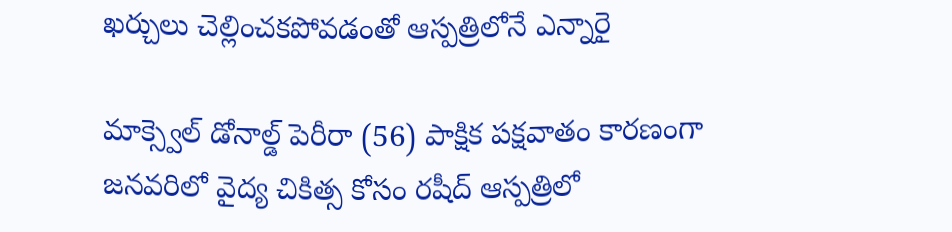ఖర్చులు చెల్లించకపోవడంతో ఆస్పత్రిలోనే ఎన్నారై

మాక్స్వెల్ డోనాల్డ్ పెరీరా (56) పాక్షిక పక్షవాతం కారణంగా జనవరిలో వైద్య చికిత్స కోసం రషీద్ ఆస్పత్రిలో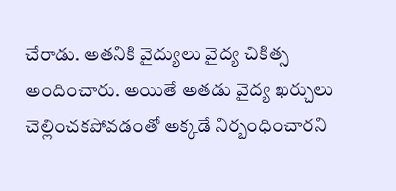చేరాడు. అతనికి వైద్యులు వైద్య చికిత్స అందించారు. అయితే అతడు వైద్య ఖర్చులు చెల్లించకపోవడంతో అక్కడే నిర్బంధించారని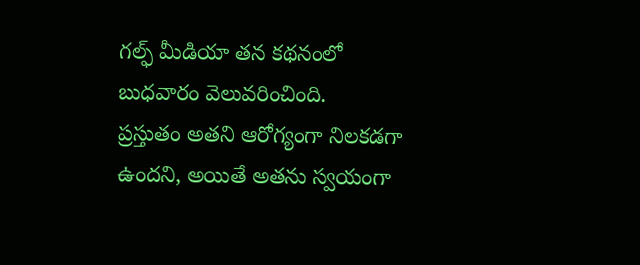గల్ఫ్ మీడియా తన కథనంలో బుధవారం వెలువరించింది.
ప్రస్తుతం అతని ఆరోగ్యంగా నిలకడగా ఉందని, అయితే అతను స్వయంగా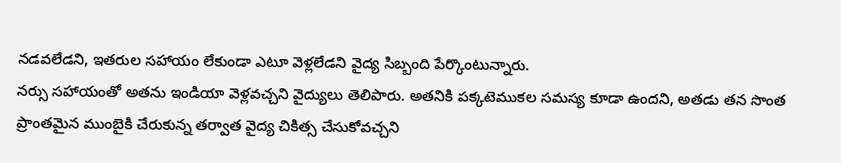నడవలేడని, ఇతరుల సహాయం లేకుండా ఎటూ వెళ్లలేడని వైద్య సిబ్బంది పేర్కొంటున్నారు.
నర్సు సహాయంతో అతను ఇండియా వెళ్లవచ్చని వైద్యులు తెలిపారు. అతనికి పక్కటెముకల సమస్య కూడా ఉందని, అతడు తన సొంత ప్రాంతమైన ముంబైకి చేరుకున్న తర్వాత వైద్య చికిత్స చేసుకోవచ్చని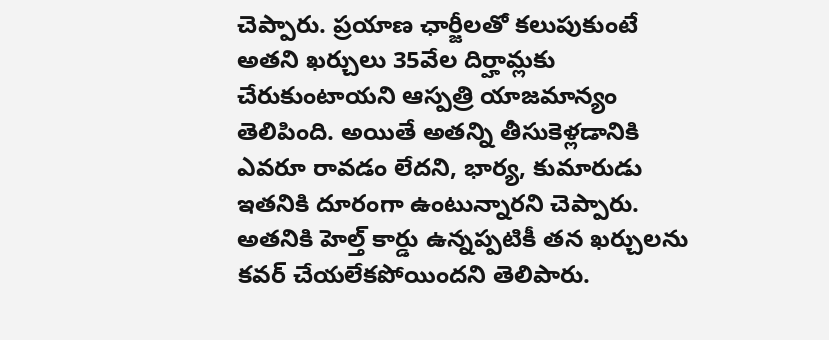చెప్పారు. ప్రయాణ ఛార్జీలతో కలుపుకుంటే అతని ఖర్చులు 35వేల దిర్హామ్లకు చేరుకుంటాయని ఆస్పత్రి యాజమాన్యం తెలిపింది. అయితే అతన్ని తీసుకెళ్లడానికి ఎవరూ రావడం లేదని, భార్య, కుమారుడు ఇతనికి దూరంగా ఉంటున్నారని చెప్పారు.
అతనికి హెల్త్ కార్డు ఉన్నప్పటికీ తన ఖర్చులను కవర్ చేయలేకపోయిందని తెలిపారు.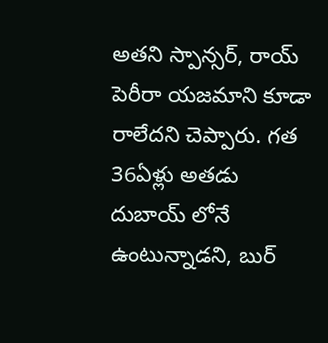అతని స్పాన్సర్, రాయ్ పెరీరా యజమాని కూడా రాలేదని చెప్పారు. గత 36ఏళ్లు అతడు దుబాయ్ లోనే ఉంటున్నాడని, బుర్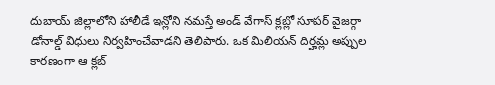దుబాయ్ జిల్లాలోని హాలీడే ఇన్లోని నమస్తే అండ్ వేగాస్ క్లబ్లో సూపర్ వైజర్గా డోనాల్డ్ విధులు నిర్వహించేవాడని తెలిపారు. ఒక మిలియన్ దిర్హమ్ల అప్పుల కారణంగా ఆ క్లబ్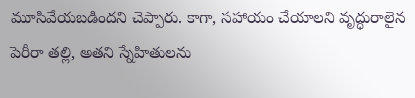మూసివేయబడిందని చెప్పారు. కాగా, సహాయం చేయాలని వృద్ధురాలైన పెరీరా తల్లి, అతని స్నేహితులను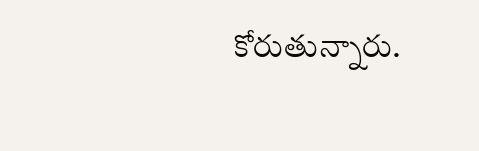కోరుతున్నారు.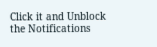Click it and Unblock the Notifications